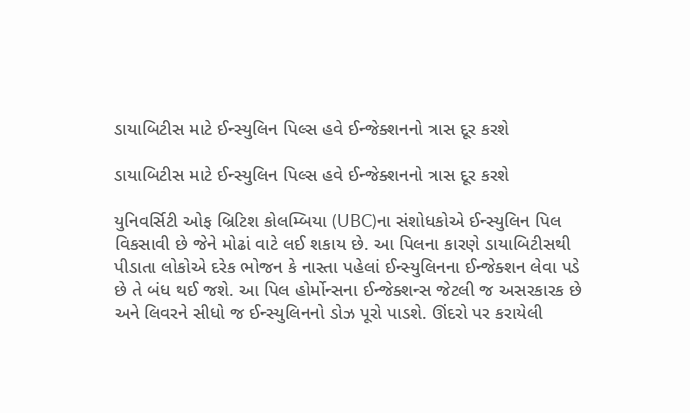ડાયાબિટીસ માટે ઈન્સ્યુલિન પિલ્સ હવે ઈન્જેક્શનનો ત્રાસ દૂર કરશે

ડાયાબિટીસ માટે ઈન્સ્યુલિન પિલ્સ હવે ઈન્જેક્શનનો ત્રાસ દૂર કરશે

યુનિવર્સિટી ઓફ બ્રિટિશ કોલમ્બિયા (UBC)ના સંશોધકોએ ઈન્સ્યુલિન પિલ વિકસાવી છે જેને મોઢાં વાટે લઈ શકાય છે. આ પિલના કારણે ડાયાબિટીસથી પીડાતા લોકોએ દરેક ભોજન કે નાસ્તા પહેલાં ઈન્સ્યુલિનના ઈન્જેક્શન લેવા પડે છે તે બંધ થઈ જશે. આ પિલ હોર્મોન્સના ઈન્જેક્શન્સ જેટલી જ અસરકારક છે અને લિવરને સીધો જ ઈન્સ્યુલિનનો ડોઝ પૂરો પાડશે. ઊંદરો પર કરાયેલી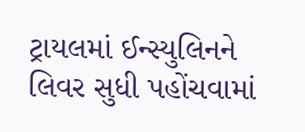ટ્રાયલમાં ઈન્સ્યુલિનને લિવર સુધી પહોંચવામાં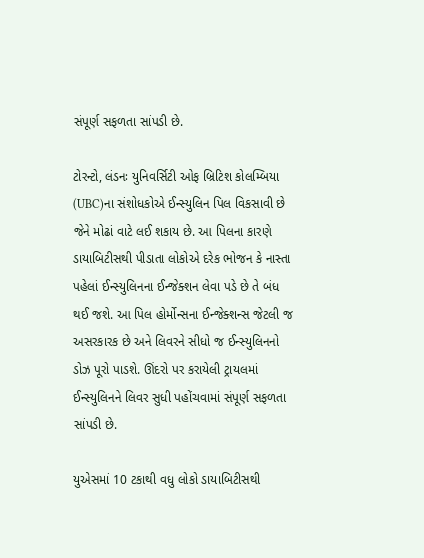સંપૂર્ણ સફળતા સાંપડી છે.

ટોરન્ટો, લંડનઃ યુનિવર્સિટી ઓફ બ્રિટિશ કોલમ્બિયા (UBC)ના સંશોધકોએ ઈન્સ્યુલિન પિલ વિકસાવી છે જેને મોઢાં વાટે લઈ શકાય છે. આ પિલના કારણે ડાયાબિટીસથી પીડાતા લોકોએ દરેક ભોજન કે નાસ્તા પહેલાં ઈન્સ્યુલિનના ઈન્જેક્શન લેવા પડે છે તે બંધ થઈ જશે. આ પિલ હોર્મોન્સના ઈન્જેક્શન્સ જેટલી જ અસરકારક છે અને લિવરને સીધો જ ઈન્સ્યુલિનનો ડોઝ પૂરો પાડશે. ઊંદરો પર કરાયેલી ટ્રાયલમાં ઈન્સ્યુલિનને લિવર સુધી પહોંચવામાં સંપૂર્ણ સફળતા સાંપડી છે.

યુએસમાં 10 ટકાથી વધુ લોકો ડાયાબિટીસથી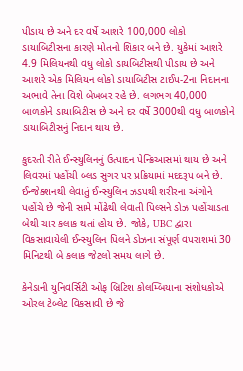પીડાય છે અને દર વર્ષે આશરે 100,000 લોકો ડાયાબિટીસના કારણે મોતનો શિકાર બને છે. યુકેમાં આશરે 4.9 મિલિયનથી વધુ લોકો ડાયબિટીસથી પીડાય છે અને આશરે એક મિલિયન લોકો ડાયાબિટીસ ટાઈપ-2ના નિદાનના અભાવે તેના વિશે બેખબર રહે છે. લગભગ 40,000 બાળકોને ડાયાબિટીસ છે અને દર વર્ષે 3000થી વધુ બાળકોને ડાયાબિટીસનું નિદાન થાય છે.

કુદરતી રીતે ઈન્સ્યુલિનનું ઉત્પાદન પેન્ક્રિઆસમાં થાય છે અને લિવરમાં પહોંચી બ્લડ સુગર પર પ્રક્રિયામાં મદદરૂપ બને છે. ઈન્જેક્શનથી લેવાતું ઈન્સ્યુલિન ઝડપથી શરીરના અંગોને પહોંચે છે જેની સામે મોંઢેથી લેવાતી પિલ્સને ડોઝ પહોંચાડતા બેથી ચાર કલાક થતાં હોય છે. જોકે, UBC દ્વારા વિકસાવાયેલી ઈન્સ્યુલિન પિલને ડોઝના સંપૂર્ણ વપરાશમાં 30 મિનિટથી બે કલાક જેટલો સમય લાગે છે.

કેનેડાની યુનિવર્સિટી ઓફ બ્રિટિશ કોલમ્બિયાના સંશોધકોએ ઓરલ ટેબ્લેટ વિકસાવી છે જે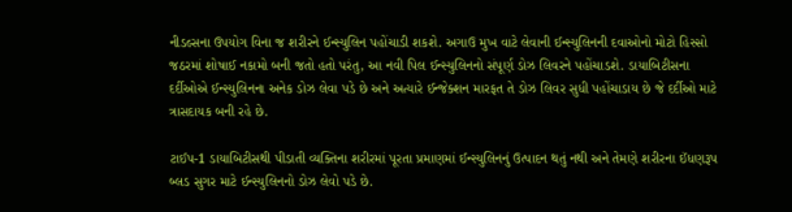નીડલ્સના ઉપયોગ વિના જ શરીરને ઈન્સ્યુલિન પહોંચાડી શકશે. અગાઉ મુખ વાટે લેવાની ઈન્સ્યુલિનની દવાઓનો મોટો હિસ્સો જઠરમાં શોષાઈ નકામો બની જતો હતો પરંતુ, આ નવી પિલ ઈન્સ્યુલિનનો સંપૂર્ણ ડોઝ લિવરને પહોંચાડશે. ડાયાબિટીસના દર્દીઓએ ઈન્સ્યુલિનના અનેક ડોઝ લેવા પડે છે અને અત્યારે ઈન્જેક્શન મારફત તે ડોઝ લિવર સુધી પહોંચાડાય છે જે દર્દીઓ માટે ત્રાસદાયક બની રહે છે.

ટાઈપ-1 ડાયાબિટીસથી પીડાતી વ્યક્તિના શરીરમાં પૂરતા પ્રમાણમાં ઈન્સ્યુલિનનું ઉત્પાદન થતું નથી અને તેમણે શરીરના ઈંધણરૂપ બ્લડ સુગર માટે ઈન્સ્યુલિનનો ડોઝ લેવો પડે છે.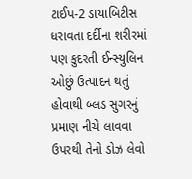ટાઈપ-2 ડાયાબિટીસ ધરાવતા દર્દીના શરીરમાં પણ કુદરતી ઈન્સ્યુલિન ઓછું ઉત્પાદન થતું હોવાથી બ્લડ સુગરનું પ્રમાણ નીચે લાવવા ઉપરથી તેનો ડોઝ લેવો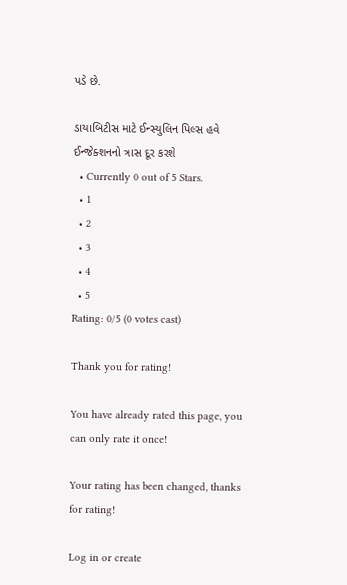પડે છે.

ડાયાબિટીસ માટે ઈન્સ્યુલિન પિલ્સ હવે ઈન્જેક્શનનો ત્રાસ દૂર કરશે
  • Currently 0 out of 5 Stars.
  • 1
  • 2
  • 3
  • 4
  • 5
Rating: 0/5 (0 votes cast)

Thank you for rating!

You have already rated this page, you can only rate it once!

Your rating has been changed, thanks for rating!

Log in or create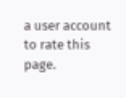a user account to rate this page.